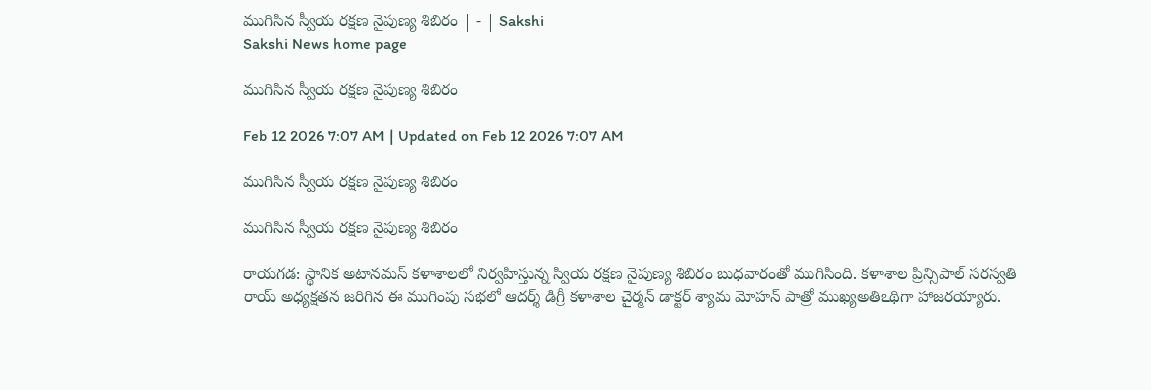ముగిసిన స్వీయ రక్షణ నైపుణ్య శిబిరం | - | Sakshi
Sakshi News home page

ముగిసిన స్వీయ రక్షణ నైపుణ్య శిబిరం

Feb 12 2026 7:07 AM | Updated on Feb 12 2026 7:07 AM

ముగిసిన స్వీయ రక్షణ నైపుణ్య శిబిరం

ముగిసిన స్వీయ రక్షణ నైపుణ్య శిబిరం

రాయగడ: స్థానిక అటానమస్‌ కళాశాలలో నిర్వహిస్తున్న స్వియ రక్షణ నైపుణ్య శిబిరం బుధవారంతో ముగిసింది. కళాశాల ప్రిన్సిపాల్‌ సరస్వతి రాయ్‌ అధ్యక్షతన జరిగిన ఈ ముగింపు సభలో ఆదర్శ్‌ డిగ్రీ కళాశాల చైర్మన్‌ డాక్టర్‌ శ్యామ మోహన్‌ పాత్రో ముఖ్యఅతిఽథిగా హాజరయ్యారు.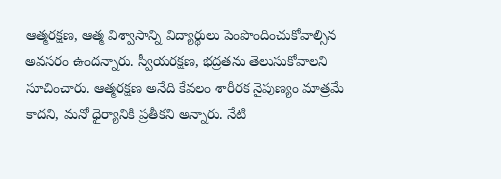ఆత్మరక్షణ, ఆత్మ విశ్వాసాన్ని విద్యార్థులు పెంపొందించుకోవాల్సిన అవసరం ఉందన్నారు. స్వీయరక్షణ, భద్రతను తెలుసుకోవాలని సూచించారు. ఆత్మరక్షణ అనేది కేవలం శారీరక నైపుణ్యం మాత్రమే కాదని, మనో ధైర్యానికి ప్రతీకని అన్నారు. నేటి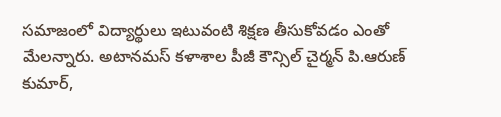సమాజంలో విద్యార్థులు ఇటువంటి శిక్షణ తీసుకోవడం ఎంతో మేలన్నారు. అటానమస్‌ కళాశాల పీజీ కౌన్సిల్‌ చైర్మన్‌ పి.ఆరుణ్‌ కుమార్‌,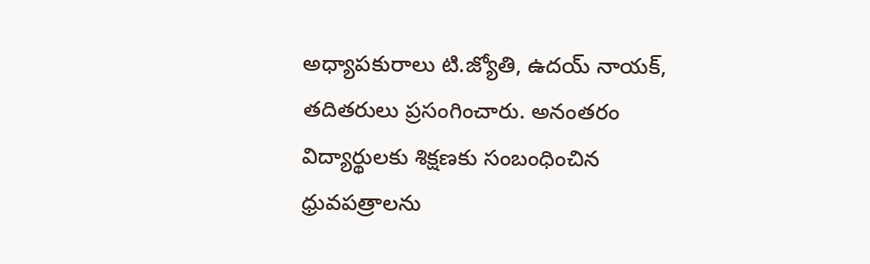అధ్యాపకురాలు టి.జ్యోతి, ఉదయ్‌ నాయక్‌, తదితరులు ప్రసంగించారు. అనంతరం విద్యార్థులకు శిక్షణకు సంబంధించిన ధ్రువపత్రాలను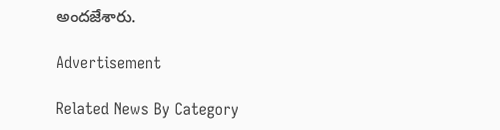అందజేశారు.

Advertisement

Related News By Category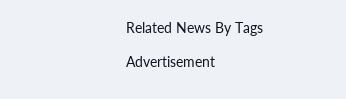Related News By Tags

Advertisement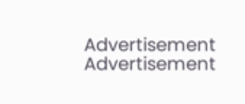Advertisement
Advertisement